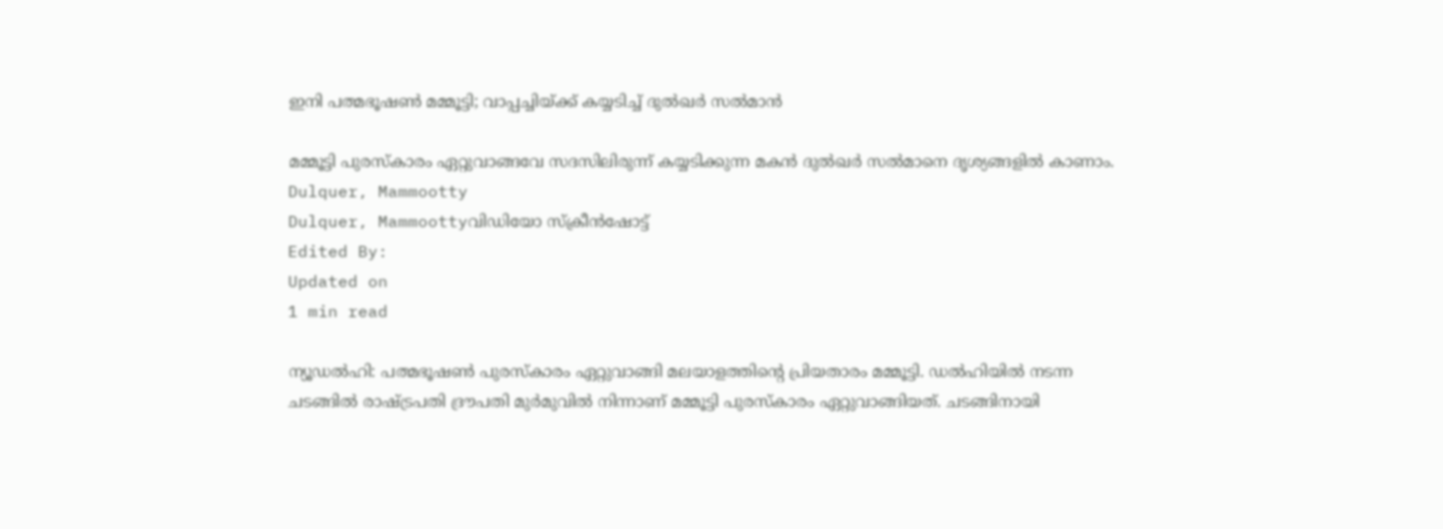ഇനി പത്മഭൂഷൺ മമ്മൂട്ടി; വാപ്പച്ചിയ്ക്ക് കയ്യടിച്ച് ദുൽഖർ സൽമാൻ

മമ്മൂട്ടി പുരസ്‌കാരം ഏറ്റുവാങ്ങവേ സദസിലിരുന്ന് ‌കയ്യടിക്കുന്ന മകൻ ദുൽഖർ സൽമാനെ ദൃശ്യങ്ങളിൽ കാണാം.
Dulquer, Mammootty
Dulquer, Mammoottyവിഡിയോ സ്ക്രീൻഷോട്ട്
Edited By:
Updated on
1 min read

ന്യൂഡൽഹി: പത്മഭൂഷൺ പുരസ്കാരം ഏറ്റുവാങ്ങി മലയാളത്തിന്റെ പ്രിയതാരം മമ്മൂട്ടി. ഡൽഹിയിൽ നടന്ന ചടങ്ങിൽ രാഷ്ട്രപതി ദ്രൗപതി മുർമുവിൽ നിന്നാണ് മമ്മൂട്ടി പുരസ്കാരം ഏറ്റുവാങ്ങിയത്. ചടങ്ങിനായി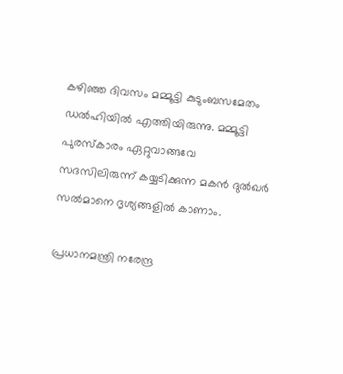കഴിഞ്ഞ ദിവസം മമ്മൂട്ടി കുടുംബസമേതം ഡൽഹിയിൽ എത്തിയിരുന്നു. മമ്മൂട്ടി പുരസ്‌കാരം ഏറ്റുവാങ്ങവേ സദസിലിരുന്ന് ‌കയ്യടിക്കുന്ന മകൻ ദുൽഖർ സൽമാനെ ദൃശ്യങ്ങളിൽ കാണാം.

പ്രധാനമന്ത്രി നരേന്ദ്ര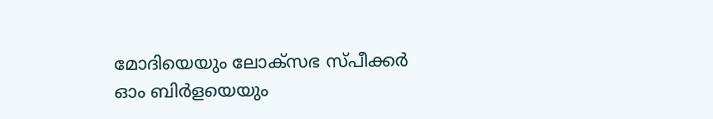മോദിയെയും ലോക്‌സഭ സ്പീക്കർ ഓം ബിർളയെയും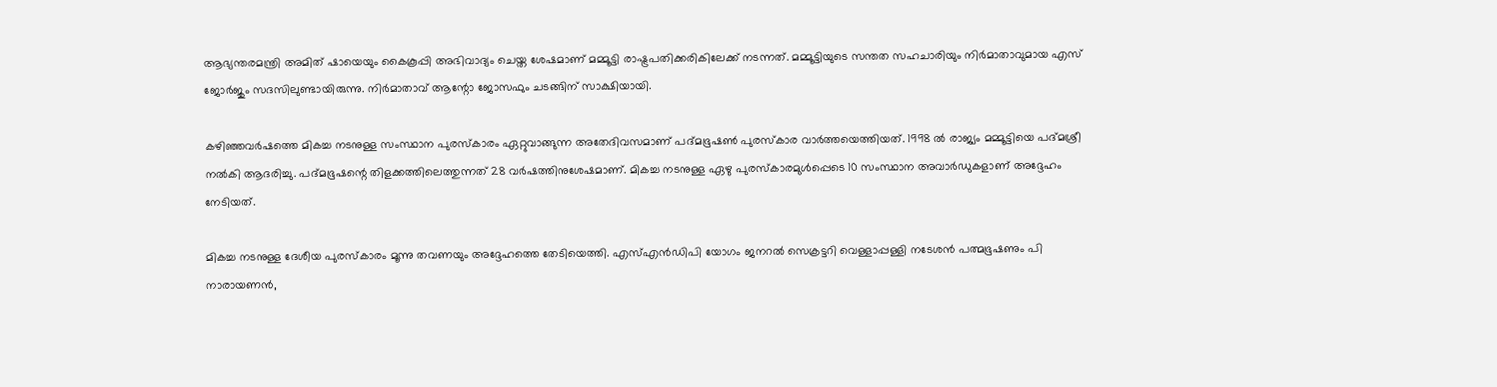ആഭ്യന്തരമന്ത്രി അമിത് ഷായെയും കൈകൂപ്പി അഭിവാദ്യം ചെയ്ത ശേഷമാണ് മമ്മൂട്ടി രാഷ്ട്രപതിക്കരികിലേക്ക് നടന്നത്. മമ്മൂട്ടിയുടെ സന്തത സഹചാരിയും നിർമാതാവുമായ എസ് ജോർജും സദസിലുണ്ടായിരുന്നു. നിർമാതാവ് ആന്റോ ജോസഫും ചടങ്ങിന് സാക്ഷിയായി.

കഴിഞ്ഞവർഷത്തെ മികച്ച നടനുള്ള സംസ്ഥാന പുരസ്കാരം ഏറ്റുവാങ്ങുന്ന അതേദിവസമാണ് പദ്മഭൂഷൺ പുരസ്കാര വാർത്തയെത്തിയത്. 1998 ൽ രാജ്യം മമ്മൂട്ടിയെ പദ്മശ്രീ നൽകി ആദരിച്ചു. പദ്മഭൂഷന്റെ തിളക്കത്തിലെത്തുന്നത് 28 വർഷത്തിനുശേഷമാണ്. മികച്ച നടനുള്ള ഏഴു പുരസ്കാരമുൾപ്പെടെ 10 സംസ്ഥാന അവാർഡുകളാണ് അദ്ദേഹം നേടിയത്.

മികച്ച നടനുള്ള ദേശീയ പുരസ്കാരം മൂന്നു തവണയും അദ്ദേഹത്തെ തേടിയെത്തി. എസ്എൻഡിപി യോഗം ജനറൽ സെക്രട്ടറി വെള്ളാപ്പള്ളി നടേശൻ പത്മഭൂഷണും പി നാരായണന്‍,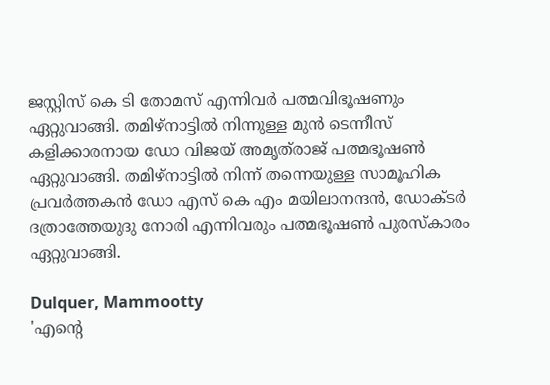ജസ്റ്റിസ് കെ ടി തോമസ് എന്നിവര്‍ പത്മവിഭൂഷണും ഏറ്റുവാങ്ങി. തമിഴ്‌നാട്ടില്‍ നിന്നുള്ള മുന്‍ ടെന്നീസ് കളിക്കാരനായ ഡോ വിജയ് അമൃത്‌രാജ് പത്മഭൂഷണ്‍ ഏറ്റുവാങ്ങി. തമിഴ്‌നാട്ടില്‍ നിന്ന് തന്നെയുള്ള സാമൂഹിക പ്രവര്‍ത്തകന്‍ ഡോ എസ് കെ എം മയിലാനന്ദന്‍, ഡോക്ടര്‍ ദത്രാത്തേയുദു നോരി എന്നിവരും പത്മഭൂഷണ്‍ പുരസ്‌കാരം ഏറ്റുവാങ്ങി.

Dulquer, Mammootty
'എന്റെ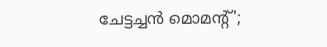ചേട്ടച്ചൻ മൊമന്റ്';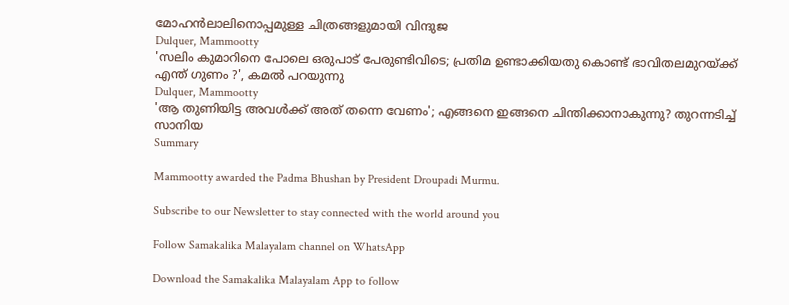മോഹൻലാലിനൊപ്പമുള്ള ചിത്രങ്ങളുമായി വിന്ദുജ
Dulquer, Mammootty
'സലിം കുമാറിനെ പോലെ ഒരുപാട് പേരുണ്ടിവിടെ; പ്രതിമ ഉണ്ടാക്കിയതു കൊണ്ട് ഭാവിതലമുറയ്ക്ക് എന്ത് ഗുണം ?', കമൽ പറയുന്നു
Dulquer, Mammootty
'ആ തുണിയിട്ട അവള്‍ക്ക് അത് തന്നെ വേണം'; എങ്ങനെ ഇങ്ങനെ ചിന്തിക്കാനാകുന്നു? തുറന്നടിച്ച് സാനിയ
Summary

Mammootty awarded the Padma Bhushan by President Droupadi Murmu.

Subscribe to our Newsletter to stay connected with the world around you

Follow Samakalika Malayalam channel on WhatsApp

Download the Samakalika Malayalam App to follow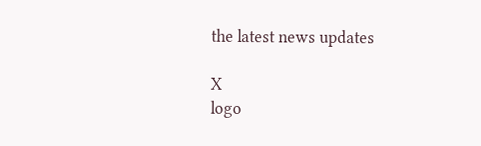the latest news updates

X
logo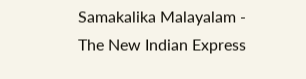Samakalika Malayalam - The New Indian Express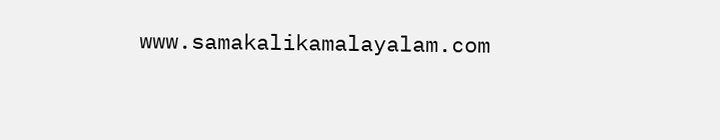www.samakalikamalayalam.com